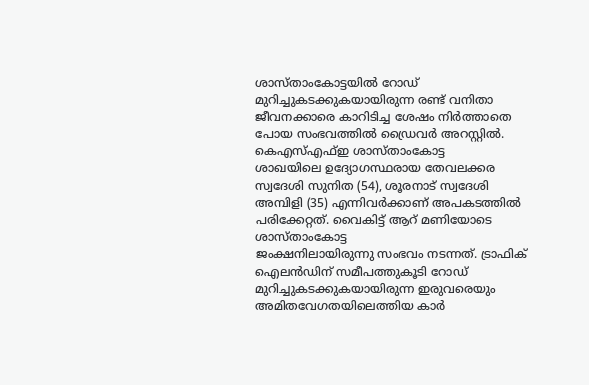ശാസ്താംകോട്ടയിൽ റോഡ് മുറിച്ചുകടക്കുകയായിരുന്ന രണ്ട് വനിതാ ജീവനക്കാരെ കാറിടിച്ച ശേഷം നിർത്താതെ പോയ സംഭവത്തിൽ ഡ്രൈവർ അറസ്റ്റിൽ. കെഎസ്എഫ്ഇ ശാസ്താംകോട്ട
ശാഖയിലെ ഉദ്യോഗസ്ഥരായ തേവലക്കര സ്വദേശി സുനിത (54), ശൂരനാട് സ്വദേശി അമ്പിളി (35) എന്നിവർക്കാണ് അപകടത്തിൽ പരിക്കേറ്റത്. വൈകിട്ട് ആറ് മണിയോടെ ശാസ്താംകോട്ട
ജംക്ഷനിലായിരുന്നു സംഭവം നടന്നത്. ട്രാഫിക് ഐലൻഡിന് സമീപത്തുകൂടി റോഡ് മുറിച്ചുകടക്കുകയായിരുന്ന ഇരുവരെയും അമിതവേഗതയിലെത്തിയ കാർ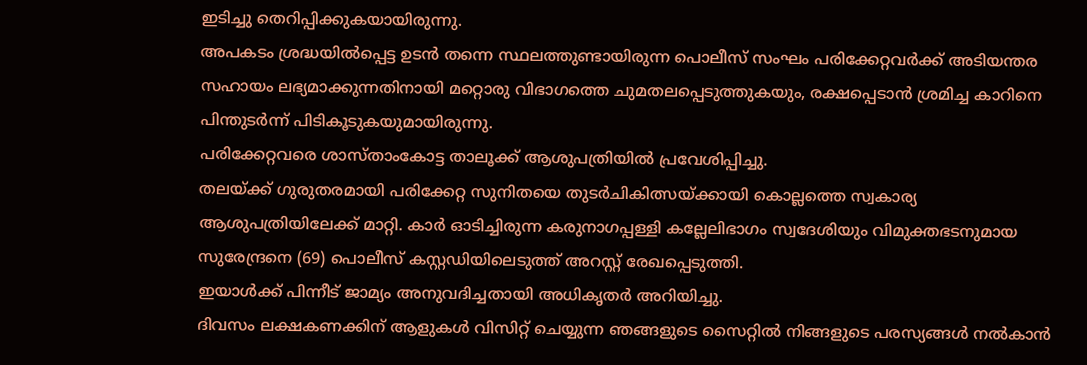ഇടിച്ചു തെറിപ്പിക്കുകയായിരുന്നു.
അപകടം ശ്രദ്ധയിൽപ്പെട്ട ഉടൻ തന്നെ സ്ഥലത്തുണ്ടായിരുന്ന പൊലീസ് സംഘം പരിക്കേറ്റവർക്ക് അടിയന്തര സഹായം ലഭ്യമാക്കുന്നതിനായി മറ്റൊരു വിഭാഗത്തെ ചുമതലപ്പെടുത്തുകയും, രക്ഷപ്പെടാൻ ശ്രമിച്ച കാറിനെ പിന്തുടർന്ന് പിടികൂടുകയുമായിരുന്നു.
പരിക്കേറ്റവരെ ശാസ്താംകോട്ട താലൂക്ക് ആശുപത്രിയിൽ പ്രവേശിപ്പിച്ചു.
തലയ്ക്ക് ഗുരുതരമായി പരിക്കേറ്റ സുനിതയെ തുടർചികിത്സയ്ക്കായി കൊല്ലത്തെ സ്വകാര്യ ആശുപത്രിയിലേക്ക് മാറ്റി. കാർ ഓടിച്ചിരുന്ന കരുനാഗപ്പള്ളി കല്ലേലിഭാഗം സ്വദേശിയും വിമുക്തഭടനുമായ സുരേന്ദ്രനെ (69) പൊലീസ് കസ്റ്റഡിയിലെടുത്ത് അറസ്റ്റ് രേഖപ്പെടുത്തി.
ഇയാൾക്ക് പിന്നീട് ജാമ്യം അനുവദിച്ചതായി അധികൃതർ അറിയിച്ചു.
ദിവസം ലക്ഷകണക്കിന് ആളുകൾ വിസിറ്റ് ചെയ്യുന്ന ഞങ്ങളുടെ സൈറ്റിൽ നിങ്ങളുടെ പരസ്യങ്ങൾ നൽകാൻ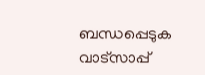ബന്ധപ്പെടുക വാട്സാപ്പ്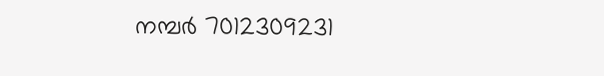നമ്പർ 7012309231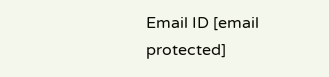Email ID [email protected]